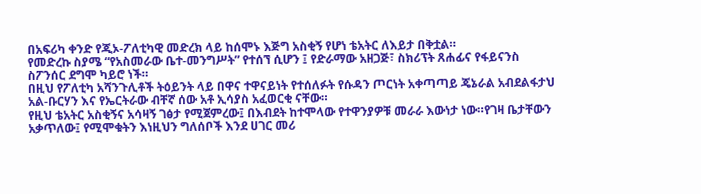በአፍሪካ ቀንድ የጂኦ-ፖለቲካዊ መድረክ ላይ ከሰሞኑ እጅግ አስቂኝ የሆነ ቴአትር ለእይታ በቅቷል።
የመድረኩ ስያሜ “የአስመራው ቤተ-መንግሥት” የተሰኘ ሲሆን ፤ የድራማው አዘጋጅ፣ ስክሪፕት ጸሐፊና የፋይናንስ ስፖንሰር ደግሞ ካይሮ ነች።
በዚህ የፖለቲካ አሻንጉሊቶች ትዕይንት ላይ በዋና ተዋናይነት የተሰለፉት የሱዳን ጦርነት አቀጣጣይ ጄኔራል አብደልፋታህ አል-ቡርሃን እና የኤርትራው ብቸኛ ሰው አቶ ኢሳያስ አፈወርቂ ናቸው።
የዚህ ቴአትር አስቂኝና አሳዛኝ ገፅታ የሚጀምረው፤ በእብደት ከተሞላው የተዋንያዎቹ መራራ እውነታ ነው።የገዛ ቤታቸውን አቃጥለው፤ የሚሞቁትን እነዚህን ግለሰቦች እንደ ሀገር መሪ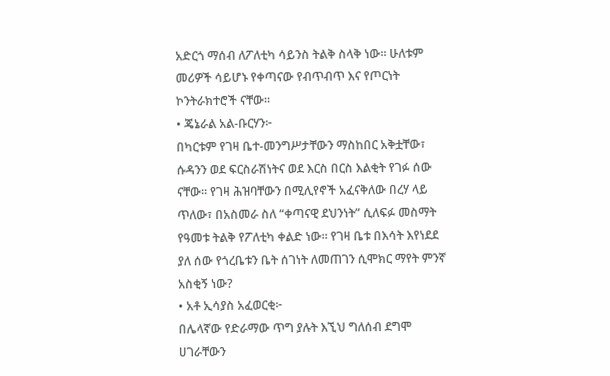አድርጎ ማሰብ ለፖለቲካ ሳይንስ ትልቅ ስላቅ ነው። ሁለቱም መሪዎች ሳይሆኑ የቀጣናው የብጥብጥ እና የጦርነት ኮንትራክተሮች ናቸው።
• ጄኔራል አል-ቡርሃን፦
በካርቱም የገዛ ቤተ-መንግሥታቸውን ማስከበር አቅቷቸው፣ ሱዳንን ወደ ፍርስራሽነትና ወደ እርስ በርስ እልቂት የገፉ ሰው ናቸው። የገዛ ሕዝባቸውን በሚሊየኖች አፈናቅለው በረሃ ላይ ጥለው፣ በአስመራ ስለ “ቀጣናዊ ደህንነት” ሲለፍፉ መስማት የዓመቱ ትልቅ የፖለቲካ ቀልድ ነው። የገዛ ቤቱ በእሳት እየነደደ ያለ ሰው የጎረቤቱን ቤት ሰገነት ለመጠገን ሲሞክር ማየት ምንኛ አስቂኝ ነው?
• አቶ ኢሳያስ አፈወርቂ፦
በሌላኛው የድራማው ጥግ ያሉት እኚህ ግለሰብ ደግሞ ሀገራቸውን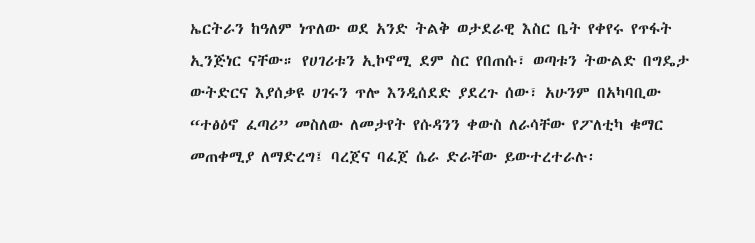ኤርትራን ከዓለም ነጥለው ወደ አንድ ትልቅ ወታደራዊ እስር ቤት የቀየሩ የጥፋት ኢንጅነር ናቸው። የሀገሪቱን ኢኮኖሚ ደም ስር የበጠሱ፣ ወጣቱን ትውልድ በግዴታ ውትድርና እያሰቃዩ ሀገሩን ጥሎ እንዲሰደድ ያደረጉ ሰው፣ አሁንም በአካባቢው “ተፅዕኖ ፈጣሪ” መስለው ለመታየት የሱዳንን ቀውስ ለራሳቸው የፖለቲካ ቁማር መጠቀሚያ ለማድረግ፤ ባረጀና ባፈጀ ሴራ ድራቸው ይውተረተራሉ፡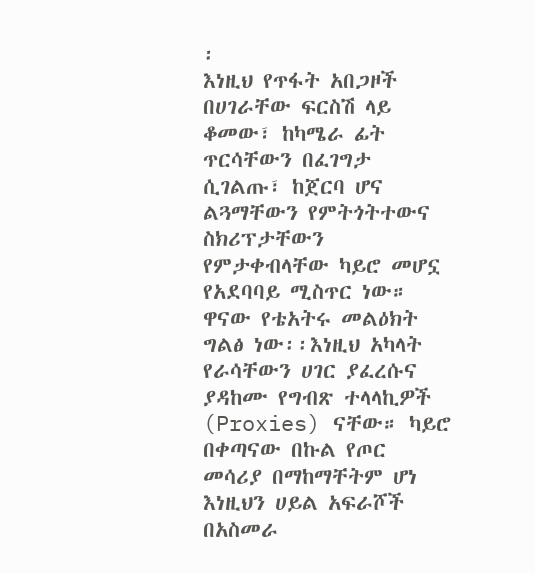፡
እነዚህ የጥፋት አበጋዞች በሀገራቸው ፍርስሽ ላይ ቆመው፣ ከካሜራ ፊት ጥርሳቸውን በፈገግታ ሲገልጡ፣ ከጀርባ ሆና ልጓማቸውን የምትጎትተውና ስክሪፕታቸውን የምታቀብላቸው ካይሮ መሆኗ የአደባባይ ሚስጥር ነው።
ዋናው የቴአትሩ መልዕክት ግልፅ ነው፡፡እነዚህ አካላት የራሳቸውን ሀገር ያፈረሱና ያዳከሙ የግብጽ ተላላኪዎች (Proxies) ናቸው። ካይሮ በቀጣናው በኩል የጦር መሳሪያ በማከማቸትም ሆነ እነዚህን ሀይል አፍራሾች በአስመራ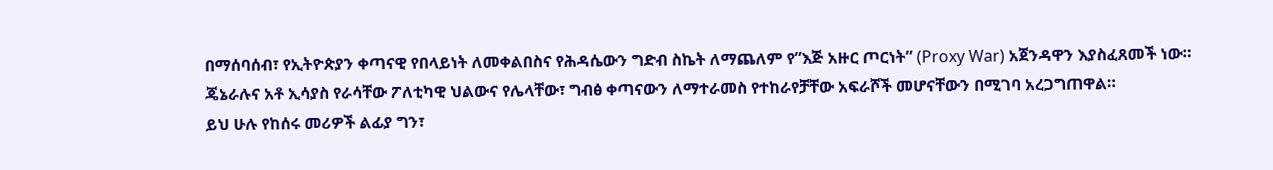በማሰባሰብ፣ የኢትዮጵያን ቀጣናዊ የበላይነት ለመቀልበስና የሕዳሴውን ግድብ ስኬት ለማጨለም የ”እጅ አዙር ጦርነት” (Proxy War) አጀንዳዋን እያስፈጸመች ነው።
ጄኔራሉና አቶ ኢሳያስ የራሳቸው ፖለቲካዊ ህልውና የሌላቸው፣ ግብፅ ቀጣናውን ለማተራመስ የተከራየቻቸው አፍራሾች መሆናቸውን በሚገባ አረጋግጠዋል።
ይህ ሁሉ የከሰሩ መሪዎች ልፊያ ግን፣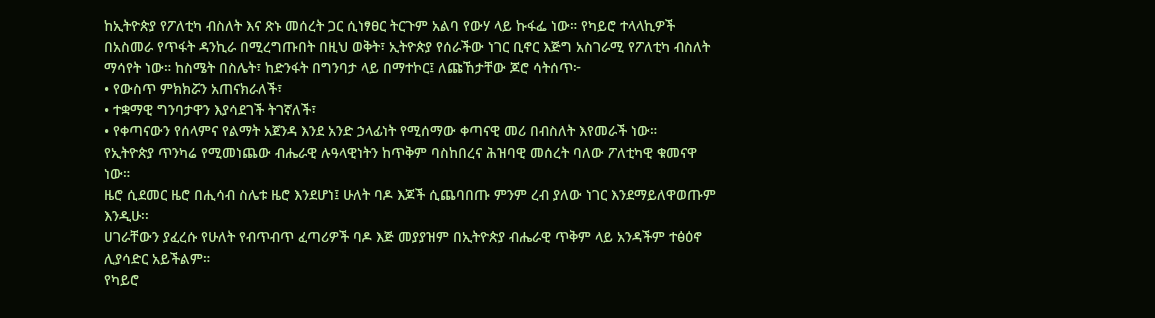ከኢትዮጵያ የፖለቲካ ብስለት እና ጽኑ መሰረት ጋር ሲነፃፀር ትርጉም አልባ የውሃ ላይ ኩፋፌ ነው። የካይሮ ተላላኪዎች በአስመራ የጥፋት ዳንኪራ በሚረግጡበት በዚህ ወቅት፣ ኢትዮጵያ የሰራችው ነገር ቢኖር እጅግ አስገራሚ የፖለቲካ ብስለት ማሳየት ነው። ከስሜት በስሌት፣ ከድንፋት በግንባታ ላይ በማተኮር፤ ለጩኸታቸው ጆሮ ሳትሰጥ፦
• የውስጥ ምክክሯን አጠናክራለች፣
• ተቋማዊ ግንባታዋን እያሳደገች ትገኛለች፣
• የቀጣናውን የሰላምና የልማት አጀንዳ እንደ አንድ ኃላፊነት የሚሰማው ቀጣናዊ መሪ በብስለት እየመራች ነው።
የኢትዮጵያ ጥንካሬ የሚመነጨው ብሔራዊ ሉዓላዊነትን ከጥቅም ባስከበረና ሕዝባዊ መሰረት ባለው ፖለቲካዊ ቁመናዋ ነው።
ዜሮ ሲደመር ዜሮ በሒሳብ ስሌቱ ዜሮ እንደሆነ፤ ሁለት ባዶ እጆች ሲጨባበጡ ምንም ረብ ያለው ነገር እንደማይለዋወጡም እንዲሁ፡፡
ሀገራቸውን ያፈረሱ የሁለት የብጥብጥ ፈጣሪዎች ባዶ እጅ መያያዝም በኢትዮጵያ ብሔራዊ ጥቅም ላይ አንዳችም ተፅዕኖ ሊያሳድር አይችልም።
የካይሮ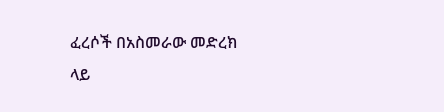ፈረሶች በአስመራው መድረክ ላይ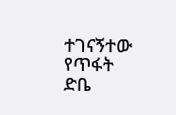ተገናኝተው የጥፋት ድቤ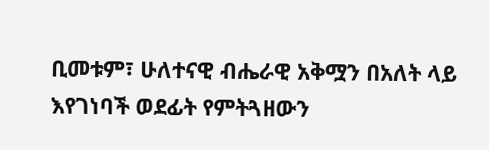ቢመቱም፣ ሁለተናዊ ብሔራዊ አቅሟን በአለት ላይ እየገነባች ወደፊት የምትጓዘውን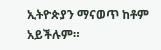ኢትዮጵያን ማናወጥ ከቶም አይችሉም።